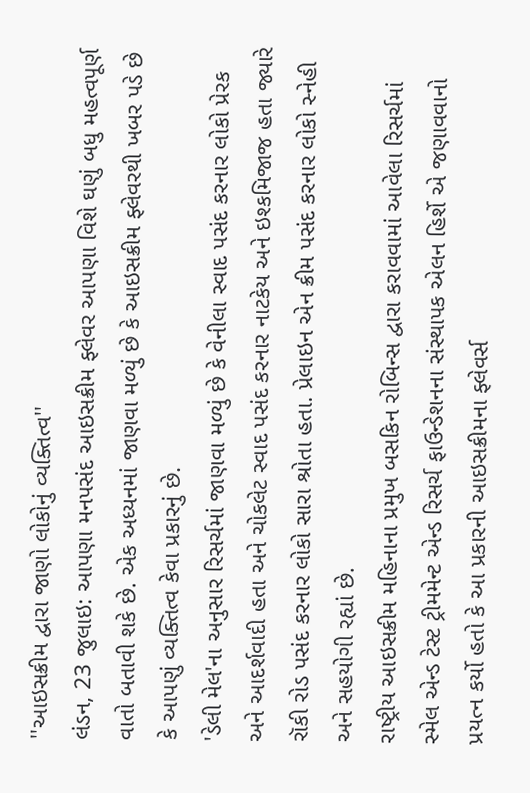''આઇસક્રીમ દ્વારા જાણો લોકોનું વ્યક્તિત્વ''
લંડન, 23 જુલાઇ: આપણા મનપસંદ આઇસક્રીમ ફ્લેવર આપણા વિશે ઘણું બધુ મહત્વપૂર્ણ વાતો બતાવી શકે છે. એક અધ્યનમાં જાણવા મળ્યું છે કે આઇસક્રીમ ફ્લેવરથી ખબર પડે છે કે આપણું વ્યક્તિત્વ કેવા પ્રકારનું છે.
'ડેલી મેલ'ના અનુસાર રિસર્ચમાં જાણવા મળ્યું છે કે વેનીલા સ્વાદ પસંદ કરનાર લોકો પ્રેરક અને આદર્શવાદી હતા અને ચોકલેટ સ્વાદ પસંદ કરનાર નાટકેય અને ઇશ્કમિજાજ હતા જ્યારે રૉકી રોડ પસંદ કરનાર લોકો સારા શ્રોતા હતા. પ્રેલાઇન એન ક્રીમ પસંદ કરનાર લોકો સ્નેહી અને સહયોગી રહ્યાં છે.
રાષ્ટ્રીય આઇસક્રીમ મહિનાના પ્રમુખ બસકિન રોબિન્સ દ્વારા કરાવવામાં આવેલા રિસર્ચમાં સ્મેલ એન્ડ ટેસ્ટ ટ્રીમમેન્ટ એન્ડ રિસર્ચ ફાઉન્ડેશનના સંસ્થાપક એલન હિર્શે એ જણાવવાનો પ્રયત્ન કર્યો હતો કે આ પ્રકારની આઇસક્રીમના ફ્લેવર્સ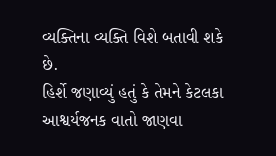વ્યક્તિના વ્યક્તિ વિશે બતાવી શકે છે.
હિર્શે જણાવ્યું હતું કે તેમને કેટલકા આશ્વર્યજનક વાતો જાણવા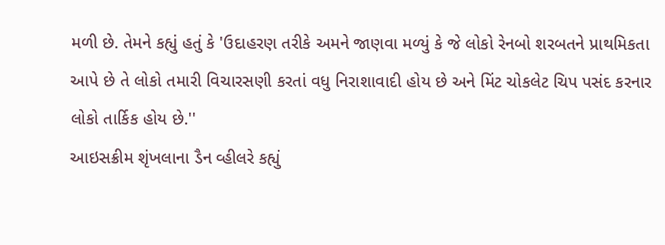મળી છે. તેમને કહ્યું હતું કે 'ઉદાહરણ તરીકે અમને જાણવા મળ્યું કે જે લોકો રેનબો શરબતને પ્રાથમિકતા આપે છે તે લોકો તમારી વિચારસણી કરતાં વધુ નિરાશાવાદી હોય છે અને મિંટ ચોકલેટ ચિપ પસંદ કરનાર લોકો તાર્કિક હોય છે.''
આઇસક્રીમ શૃંખલાના ડૈન વ્હીલરે કહ્યું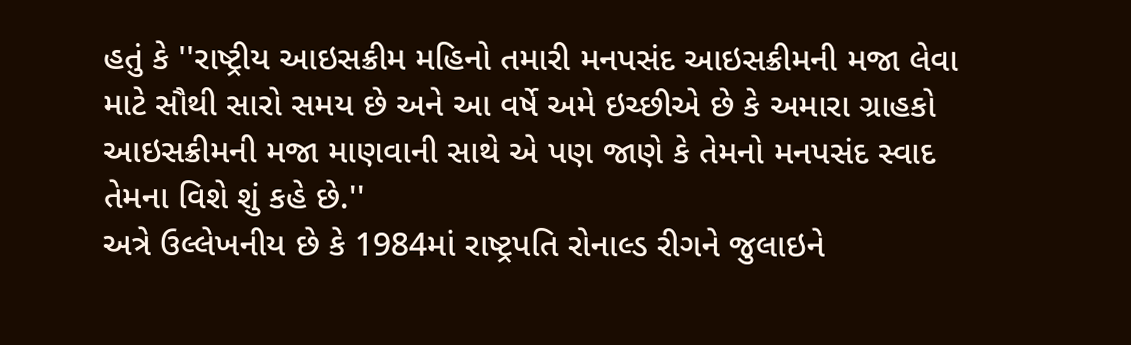હતું કે ''રાષ્ટ્રીય આઇસક્રીમ મહિનો તમારી મનપસંદ આઇસક્રીમની મજા લેવા માટે સૌથી સારો સમય છે અને આ વર્ષે અમે ઇચ્છીએ છે કે અમારા ગ્રાહકો આઇસક્રીમની મજા માણવાની સાથે એ પણ જાણે કે તેમનો મનપસંદ સ્વાદ તેમના વિશે શું કહે છે.''
અત્રે ઉલ્લેખનીય છે કે 1984માં રાષ્ટ્રપતિ રોનાલ્ડ રીગને જુલાઇને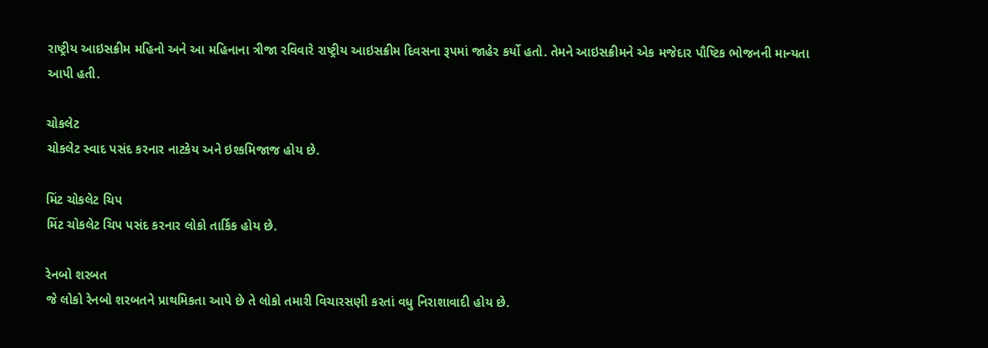રાષ્ટ્રીય આઇસક્રીમ મહિનો અને આ મહિનાના ત્રીજા રવિવારે રાષ્ટ્રીય આઇસક્રીમ દિવસના રૂપમાં જાહેર કર્યો હતો. તેમને આઇસક્રીમને એક મજેદાર પૌષ્ટિક ભોજનની માન્યતા આપી હતી.

ચોકલેટ
ચોકલેટ સ્વાદ પસંદ કરનાર નાટકેય અને ઇશ્કમિજાજ હોય છે.

મિંટ ચોકલેટ ચિપ
મિંટ ચોકલેટ ચિપ પસંદ કરનાર લોકો તાર્કિક હોય છે.

રેનબો શરબત
જે લોકો રેનબો શરબતને પ્રાથમિકતા આપે છે તે લોકો તમારી વિચારસણી કરતાં વધુ નિરાશાવાદી હોય છે.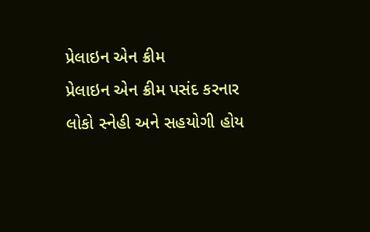પ્રેલાઇન એન ક્રીમ
પ્રેલાઇન એન ક્રીમ પસંદ કરનાર લોકો સ્નેહી અને સહયોગી હોય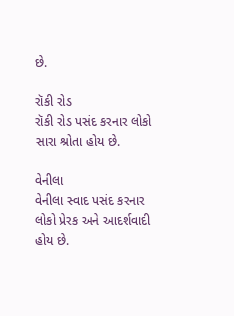છે.

રૉકી રોડ
રૉકી રોડ પસંદ કરનાર લોકો સારા શ્રોતા હોય છે.

વેનીલા
વેનીલા સ્વાદ પસંદ કરનાર લોકો પ્રેરક અને આદર્શવાદી હોય છે.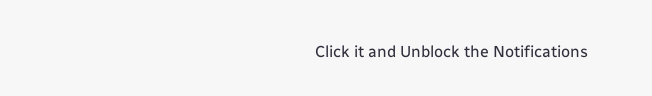Click it and Unblock the Notifications